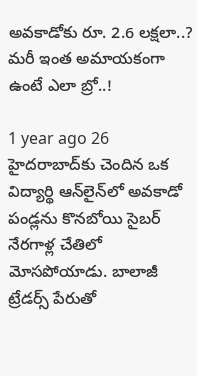అవకాడోకు రూ. 2.6 లక్షలా..? మరీ ఇంత అమాయకంగా ఉంటే ఎలా బ్రో..!

1 year ago 26
హైదరాబాద్‌కు చెందిన ఒక విద్యార్థి ఆన్‌లైన్‌లో అవకాడో పండ్లను కొనబోయి సైబర్ నేరగాళ్ల చేతిలో మోసపోయాడు. బాలాజీ ట్రేడర్స్ పేరుతో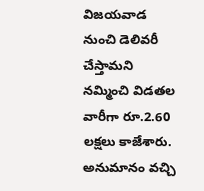విజయవాడ నుంచి డెలివరీ చేస్తామని నమ్మించి విడతల వారీగా రూ.2.60 లక్షలు కాజేశారు. అనుమానం వచ్చి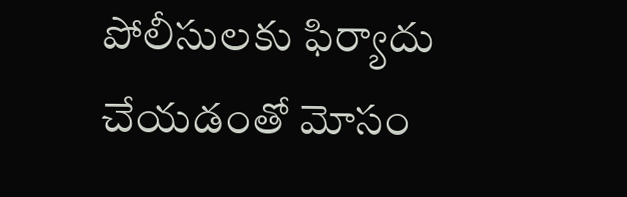పోలీసులకు ఫిర్యాదు చేయడంతో మోసం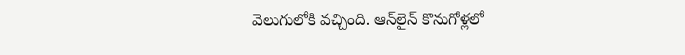వెలుగులోకి వచ్చింది. ఆన్‌లైన్ కొనుగోళ్లలో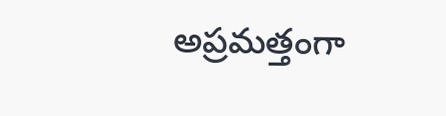అప్రమత్తంగా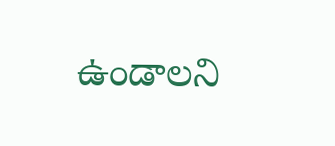ఉండాలని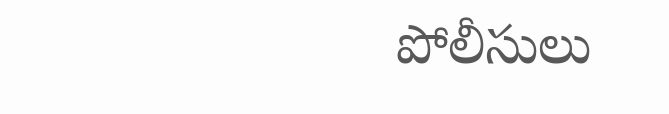పోలీసులు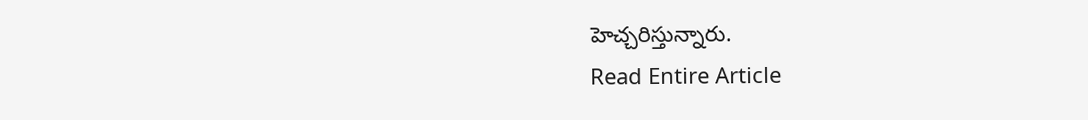హెచ్చరిస్తున్నారు.
Read Entire Article